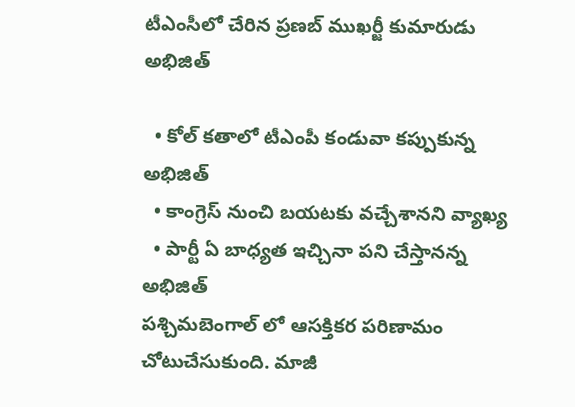టీఎంసీలో చేరిన ప్రణబ్ ముఖర్జీ కుమారుడు అభిజిత్

  • కోల్ కతాలో టీఎంపీ కండువా కప్పుకున్న అభిజిత్
  • కాంగ్రెస్ నుంచి బయటకు వచ్చేశానని వ్యాఖ్య
  • పార్టీ ఏ బాధ్యత ఇచ్చినా పని చేస్తానన్న అభిజిత్
పశ్చిమబెంగాల్ లో ఆసక్తికర పరిణామం చోటుచేసుకుంది. మాజీ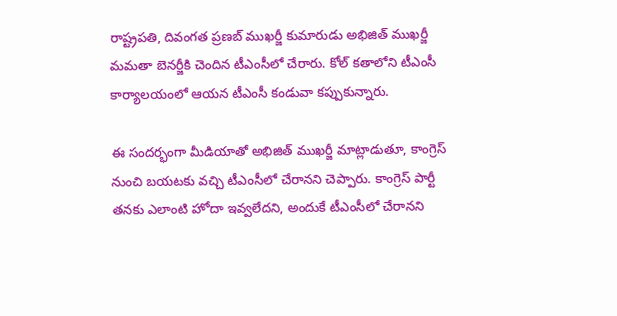రాష్ట్రపతి, దివంగత ప్రణబ్ ముఖర్జీ కుమారుడు అభిజిత్ ముఖర్జీ మమతా బెనర్జీకి చెందిన టీఎంసీలో చేరారు. కోల్ కతాలోని టీఎంసీ కార్యాలయంలో ఆయన టీఎంసీ కండువా కప్పుకున్నారు.

ఈ సందర్భంగా మీడియాతో అభిజిత్ ముఖర్జీ మాట్లాడుతూ, కాంగ్రెస్ నుంచి బయటకు వచ్చి టీఎంసీలో చేరానని చెప్పారు. కాంగ్రెస్ పార్టీ తనకు ఎలాంటి హోదా ఇవ్వలేదని, అందుకే టీఎంసీలో చేరానని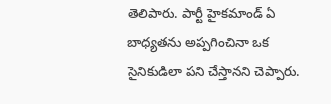తెలిపారు. పార్టీ హైకమాండ్ ఏ బాధ్యతను అప్పగించినా ఒక సైనికుడిలా పని చేస్తానని చెప్పారు.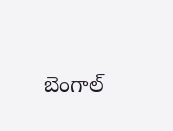బెంగాల్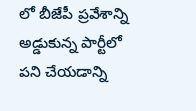లో బీజేపీ ప్రవేశాన్ని అడ్డుకున్న పార్టీలో పని చేయడాన్ని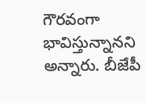గౌరవంగా భావిస్తున్నానని అన్నారు. బీజేపీ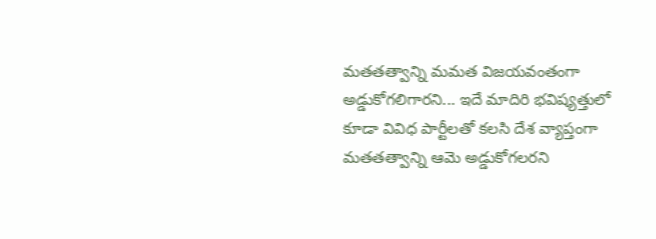మతతత్వాన్ని మమత విజయవంతంగా అడ్డుకోగలిగారని... ఇదే మాదిరి భవిష్యత్తులో కూడా వివిధ పార్టీలతో కలసి దేశ వ్యాప్తంగా మతతత్వాన్ని ఆమె అడ్డుకోగలరని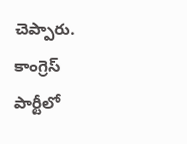చెప్పారు. కాంగ్రెస్ పార్టీలో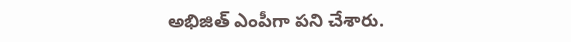అభిజిత్ ఎంపీగా పని చేశారు.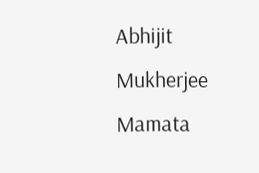Abhijit Mukherjee
Mamata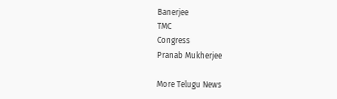Banerjee
TMC
Congress
Pranab Mukherjee

More Telugu News